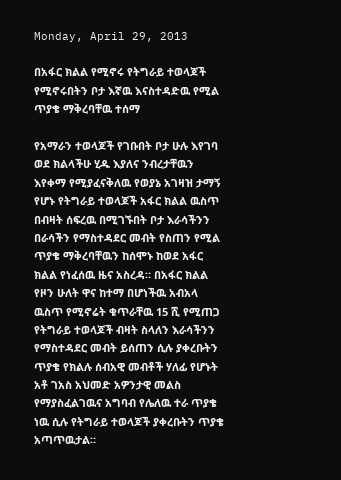Monday, April 29, 2013

በአፋር ክልል የሚኖሩ የትግራይ ተወላጆች የሚኖሩበትን ቦታ እኛዉ እናስተዳድዉ የሚል ጥያቄ ማቅረባቸዉ ተሰማ

የአማራን ተወላጆች የገቡበት ቦታ ሁሉ እየገባ ወደ ክልላችሁ ሂዱ እያለና ንብረታቸዉን እየቀማ የሚያፈናቅለዉ የወያኔ አገዛዝ ታማኝ የሆኑ የትግራይ ተወላጆች አፋር ክልል ዉስጥ በብዛት ሰፍረዉ በሚገኙበት ቦታ እራሳችንን በራሳችን የማስተዳደር መብት የስጠን የሚል ጥያቄ ማቅረባቸዉን ከሰሞኑ ከወደ አፋር ክልል የነፈሰዉ ዜና አስረዳ። በአፋር ክልል የዞን ሁለት ዋና ከተማ በሆነችዉ አብአላ ዉስጥ የሚኖሬት ቁጥራቸዉ 15 ሺ የሚጠጋ የትግራይ ተወላጆች ብዛት ስላለን እራሳችንን የማስተዳደር መብት ይሰጠን ሲሉ ያቀረቡትን ጥያቄ የክልሉ ሰብአዊ መብቶች ሃለፊ የሆኑት አቶ ገአስ አህመድ አዎንታዊ መልስ የማያስፈልገዉና አግባብ የሌለዉ ተራ ጥያቄ ነዉ ሲሉ የትግራይ ተወላጆች ያቀረቡትን ጥያቄ አጣጥዉታል።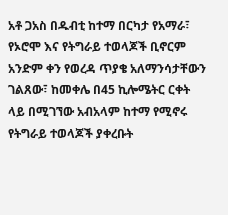አቶ ጋአስ በዱብቲ ከተማ በርካታ የአማራ፣ የኦሮሞ እና የትግራይ ተወላጆች ቢኖርም አንድም ቀን የወረዳ ጥያቄ አለማንሳታቸውን ገልጸው፣ ከመቀሌ በ45 ኪሎሜትር ርቀት ላይ በሚገኘው አብአላም ከተማ የሚኖሩ የትግራይ ተወላጆች ያቀረቡት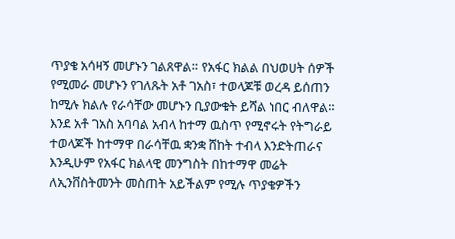ጥያቄ አሳዛኝ መሆኑን ገልጸዋል። የአፋር ክልል በህወሀት ሰዎች የሚመራ መሆኑን የገለጹት አቶ ገአስ፣ ተወላጆቹ ወረዳ ይሰጠን ከሚሉ ክልሉ የራሳቸው መሆኑን ቢያውቁት ይሻል ነበር ብለዋል። እንደ አቶ ገአስ አባባል አብላ ከተማ ዉስጥ የሚኖሩት የትግራይ ተወላጆች ከተማዋ በራሳቸዉ ቋንቋ ሸከት ተብላ እንድትጠራና እንዲሁም የአፋር ክልላዊ መንግስት በከተማዋ መሬት ለኢንቨስትመንት መስጠት አይችልም የሚሉ ጥያቄዎችን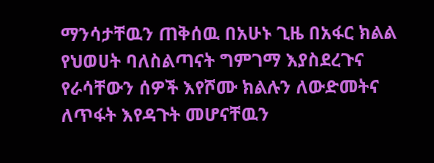ማንሳታቸዉን ጠቅሰዉ በአሁኑ ጊዜ በአፋር ክልል የህወሀት ባለስልጣናት ግምገማ እያስደረጉና የራሳቸውን ሰዎች እየሾሙ ክልሉን ለውድመትና ለጥፋት እየዳጉት መሆናቸዉን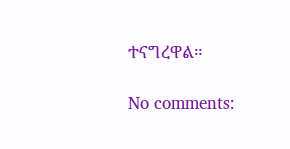ተናግረዋል።

No comments: